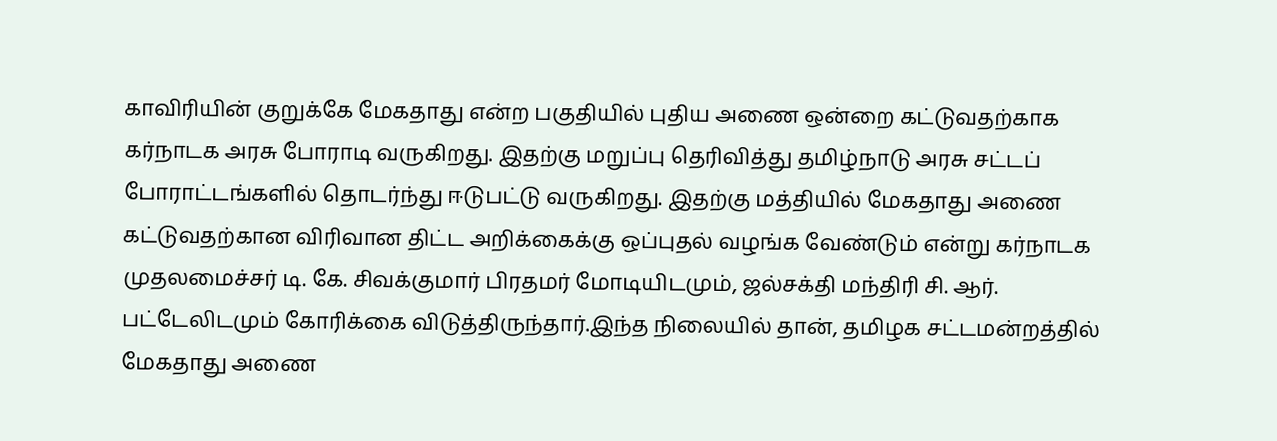காவிரியின் குறுக்கே மேகதாது என்ற பகுதியில் புதிய அணை ஒன்றை கட்டுவதற்காக கர்நாடக அரசு போராடி வருகிறது. இதற்கு மறுப்பு தெரிவித்து தமிழ்நாடு அரசு சட்டப் போராட்டங்களில் தொடர்ந்து ஈடுபட்டு வருகிறது. இதற்கு மத்தியில் மேகதாது அணை கட்டுவதற்கான விரிவான திட்ட அறிக்கைக்கு ஒப்புதல் வழங்க வேண்டும் என்று கர்நாடக முதலமைச்சர் டி. கே. சிவக்குமார் பிரதமர் மோடியிடமும், ஜல்சக்தி மந்திரி சி. ஆர். பட்டேலிடமும் கோரிக்கை விடுத்திருந்தார்.இந்த நிலையில் தான், தமிழக சட்டமன்றத்தில் மேகதாது அணை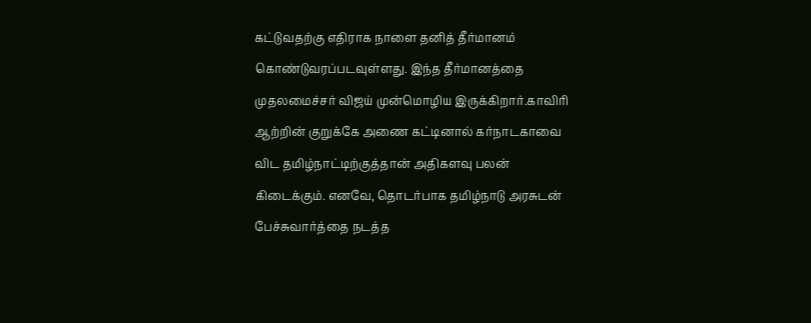கட்டுவதற்கு எதிராக நாளை தனித் தீர்மானம் கொண்டுவரப்படவுள்ளது. இந்த தீர்மானத்தை முதலமைச்சர் விஜய் முன்மொழிய இருக்கிறார்.காவிரி ஆற்றின் குறுக்கே அணை கட்டினால் கர்நாடகாவை விட தமிழ்நாட்டிற்குத்தான் அதிகளவு பலன் கிடைக்கும். எனவே, தொடர்பாக தமிழ்நாடு அரசுடன் பேச்சுவார்த்தை நடத்த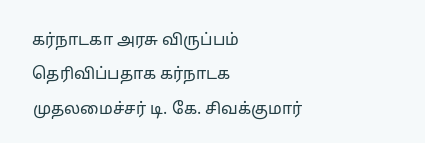கர்நாடகா அரசு விருப்பம் தெரிவிப்பதாக கர்நாடக முதலமைச்சர் டி. கே. சிவக்குமார்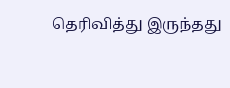தெரிவித்து இருந்தது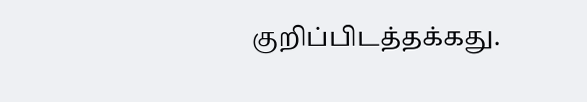குறிப்பிடத்தக்கது.